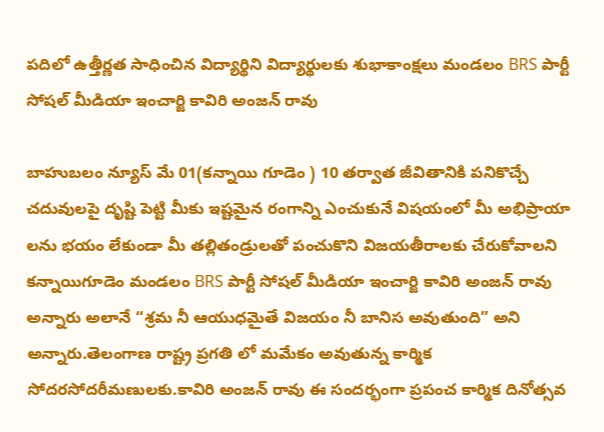పదిలో ఉత్తీర్ణత సాధించిన విద్యార్థిని విద్యార్థులకు శుభాకాంక్షలు మండలం BRS పార్టీ సోషల్ మీడియా ఇంచార్జి కావిరి అంజన్ రావు

బాహుబలం న్యూస్ మే 01(కన్నాయి గూడెం ) 10 తర్వాత జీవితానికి పనికొచ్చే చదువులపై దృష్టి పెట్టి మీకు ఇష్టమైన రంగాన్ని ఎంచుకునే విషయంలో మీ అభిప్రాయా లను భయం లేకుండా మీ తల్లితండ్రులతో పంచుకొని విజయతీరాలకు చేరుకోవాలని కన్నాయిగూడెం మండలం BRS పార్టీ సోషల్ మీడియా ఇంచార్జి కావిరి అంజన్ రావు అన్నారు అలానే “శ్రమ నీ ఆయుధమైతే విజయం నీ బానిస అవుతుంది” అని అన్నారు.తెలంగాణ రాష్ట్ర ప్రగతి లో మమేకం అవుతున్న కార్మిక సోదరసోదరీమణులకు.కావిరి అంజన్ రావు ఈ సందర్భంగా ప్రపంచ కార్మిక దినోత్సవ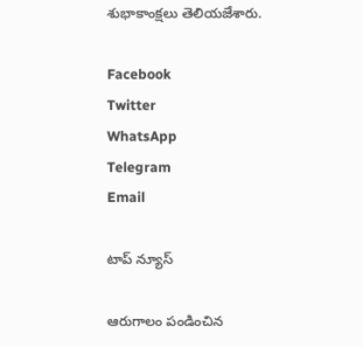శుభాకాంక్షలు తెలియజేశారు.

Facebook
Twitter
WhatsApp
Telegram
Email

టాప్ న్యూస్

ఆరుగాలం పండించిన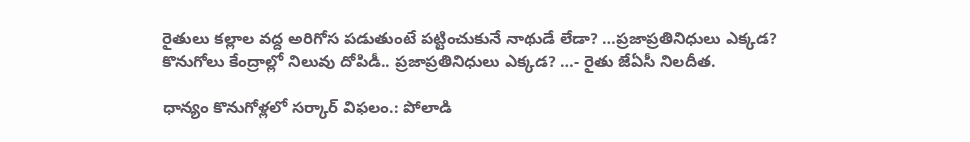రైతులు కల్లాల వద్ద అరిగోస పడుతుంటే పట్టించుకునే నాథుడే లేడా? …ప్రజాప్రతినిధులు ఎక్కడ? కొనుగోలు కేంద్రాల్లో నిలువు దోపిడీ.. ప్రజాప్రతినిధులు ఎక్కడ? …- రైతు జేఏసీ నిలదీత.

ధాన్యం కొనుగోళ్లలో సర్కార్ విఫలం.: పోలాడి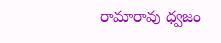రామారావు ధ్వజం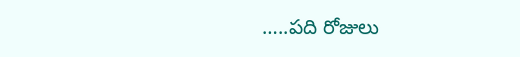…..పది రోజులు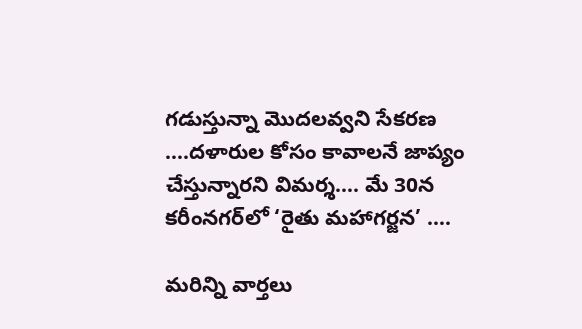గడుస్తున్నా మొదలవ్వని సేకరణ ….దళారుల కోసం కావాలనే జాప్యం చేస్తున్నారని విమర్శ…. మే 30న కరీంనగర్‌లో ‘రైతు మహాగర్జన’ ….

మరిన్ని వార్తలు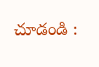చూడండి :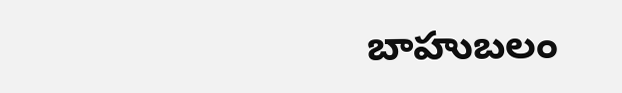బాహుబలం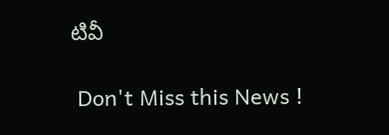టివీ

 Don't Miss this News !